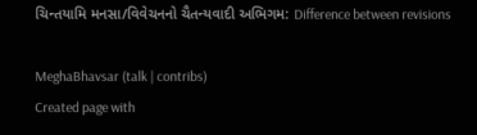ચિન્તયામિ મનસા/વિવેચનનો ચૈતન્યવાદી અભિગમ: Difference between revisions

MeghaBhavsar (talk | contribs)
Created page with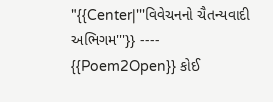"{{Center|'''વિવેચનનો ચૈતન્યવાદી અભિગમ'''}} ---- {{Poem2Open}} કોઈ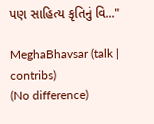પણ સાહિત્ય કૃતિનું વિ..."

MeghaBhavsar (talk | contribs)
(No difference)